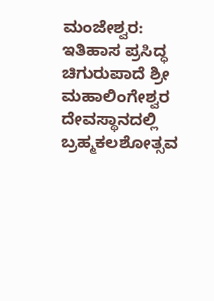ಮಂಜೇಶ್ವರ: ಇತಿಹಾಸ ಪ್ರಸಿದ್ಧ ಚಿಗುರುಪಾದೆ ಶ್ರೀ ಮಹಾಲಿಂಗೇಶ್ವರ ದೇವಸ್ಥಾನದಲ್ಲಿ ಬ್ರಹ್ಮಕಲಶೋತ್ಸವ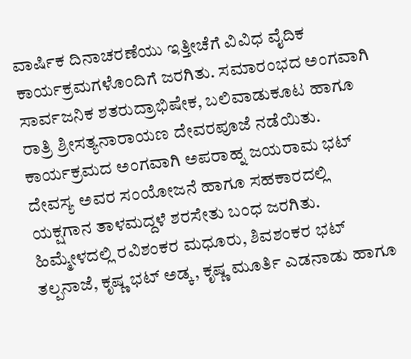ವಾರ್ಷಿಕ ದಿನಾಚರಣೆಯು ಇತ್ತೀಚೆಗೆ ವಿವಿಧ ವೈದಿಕ ಕಾರ್ಯಕ್ರಮಗಳೊಂದಿಗೆ ಜರಗಿತು. ಸಮಾರಂಭದ ಅಂಗವಾಗಿ ಸಾರ್ವಜನಿಕ ಶತರುದ್ರಾಭಿಷೇಕ, ಬಲಿವಾಡುಕೂಟ ಹಾಗೂ ರಾತ್ರಿ ಶ್ರೀಸತ್ಯನಾರಾಯಣ ದೇವರಪೂಜೆ ನಡೆಯಿತು.
ಕಾರ್ಯಕ್ರಮದ ಅಂಗವಾಗಿ ಅಪರಾಹ್ನ ಜಯರಾಮ ಭಟ್ ದೇವಸ್ಯ ಅವರ ಸಂಯೋಜನೆ ಹಾಗೂ ಸಹಕಾರದಲ್ಲಿ ಯಕ್ಷಗಾನ ತಾಳಮದ್ದಳೆ ಶರಸೇತು ಬಂಧ ಜರಗಿತು. ಹಿಮ್ಮೇಳದಲ್ಲಿ ರವಿಶಂಕರ ಮಧೂರು, ಶಿವಶಂಕರ ಭಟ್ ತಲ್ಪನಾಜೆ, ಕೃಷ್ಣ ಭಟ್ ಅಡ್ಕ, ಕೃಷ್ಣ ಮೂರ್ತಿ ಎಡನಾಡು ಹಾಗೂ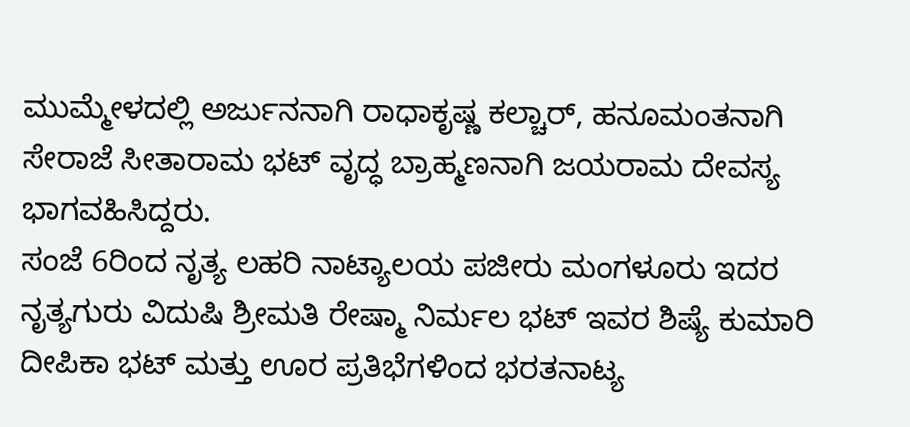ಮುಮ್ಮೇಳದಲ್ಲಿ ಅರ್ಜುನನಾಗಿ ರಾಧಾಕೃಷ್ಣ ಕಲ್ಚಾರ್, ಹನೂಮಂತನಾಗಿ ಸೇರಾಜೆ ಸೀತಾರಾಮ ಭಟ್ ವೃದ್ಧ ಬ್ರಾಹ್ಮಣನಾಗಿ ಜಯರಾಮ ದೇವಸ್ಯ ಭಾಗವಹಿಸಿದ್ದರು.
ಸಂಜೆ 6ರಿಂದ ನೃತ್ಯ ಲಹರಿ ನಾಟ್ಯಾಲಯ ಪಜೀರು ಮಂಗಳೂರು ಇದರ ನೃತ್ಯಗುರು ವಿದುಷಿ ಶ್ರೀಮತಿ ರೇಷ್ಮಾ ನಿರ್ಮಲ ಭಟ್ ಇವರ ಶಿಷ್ಯೆ ಕುಮಾರಿ ದೀಪಿಕಾ ಭಟ್ ಮತ್ತು ಊರ ಪ್ರತಿಭೆಗಳಿಂದ ಭರತನಾಟ್ಯ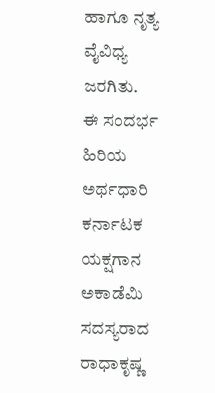ಹಾಗೂ ನೃತ್ಯ ವೈವಿಧ್ಯ ಜರಗಿತು.
ಈ ಸಂದರ್ಭ ಹಿರಿಯ ಅರ್ಥಧಾರಿ ಕರ್ನಾಟಕ ಯಕ್ಷಗಾನ ಅಕಾಡೆಮಿ ಸದಸ್ಯರಾದ ರಾಧಾಕೃಷ್ಣ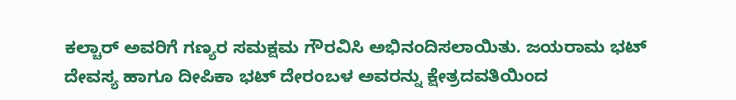ಕಲ್ಚಾರ್ ಅವರಿಗೆ ಗಣ್ಯರ ಸಮಕ್ಷಮ ಗೌರವಿಸಿ ಅಭಿನಂದಿಸಲಾಯಿತು. ಜಯರಾಮ ಭಟ್ ದೇವಸ್ಯ ಹಾಗೂ ದೀಪಿಕಾ ಭಟ್ ದೇರಂಬಳ ಅವರನ್ನು ಕ್ಷೇತ್ರದವತಿಯಿಂದ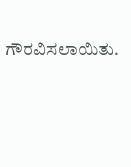ಗೌರವಿಸಲಾಯಿತು.